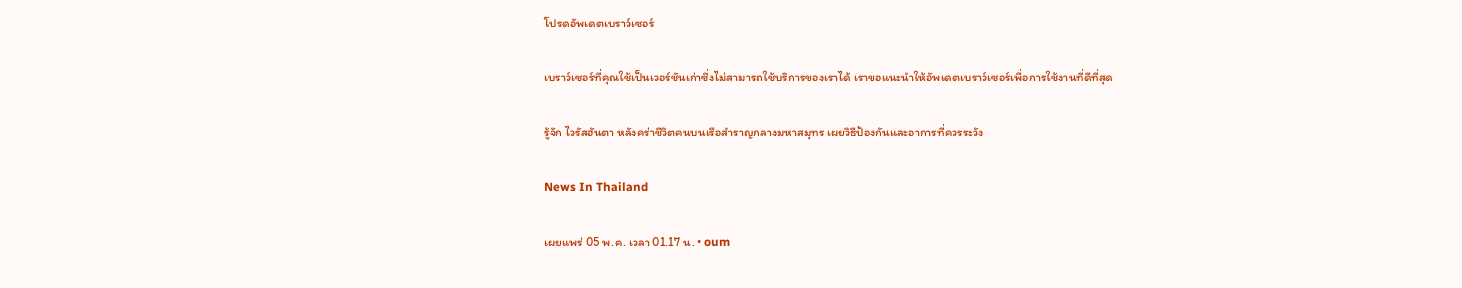โปรดอัพเดตเบราว์เซอร์

เบราว์เซอร์ที่คุณใช้เป็นเวอร์ชันเก่าซึ่งไม่สามารถใช้บริการของเราได้ เราขอแนะนำให้อัพเดตเบราว์เซอร์เพื่อการใช้งานที่ดีที่สุด

รู้จัก ไวรัสฮันตา หลังคร่าชีวิตคนบนเรือสำราญกลางมหาสมุทร เผยวิธีป้องกันและอาการที่ควรระวัง

News In Thailand

เผยแพร่ 05 พ.ค. เวลา 01.17 น. • oum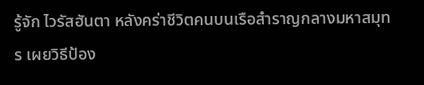รู้จัก ไวรัสฮันตา หลังคร่าชีวิตคนบนเรือสำราญกลางมหาสมุทร เผยวิธีป้อง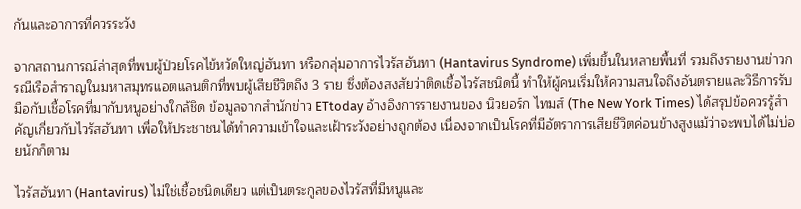กันและอาการที่ควรระวัง

จากสถานการณ์ล่าสุดที่พบผู้ป่วยโรคไข้หวัดใหญ่ฮันทา หรือกลุ่มอาการไวรัสฮันทา (Hantavirus Syndrome) เพิ่มขึ้นในหลายพื้นที่ รวมถึงรายงานข่าวกรณีเรือสำราญในมหาสมุทรแอตแลนติกที่พบผู้เสียชีวิตถึง 3 ราย ซึ่งต้องสงสัยว่าติดเชื้อไวรัสชนิดนี้ ทำให้ผู้คนเริ่มให้ความสนใจถึงอันตรายและวิธีการรับมือกับเชื้อโรคที่มากับหนูอย่างใกล้ชิด ข้อมูลจากสำนักข่าว ETtoday อ้างอิงการรายงานของ นิวยอร์ก ไทมส์ (The New York Times) ได้สรุปข้อควรรู้สำคัญเกี่ยวกับไวรัสฮันทา เพื่อให้ประชาชนได้ทำความเข้าใจและเฝ้าระวังอย่างถูกต้อง เนื่องจากเป็นโรคที่มีอัตราการเสียชีวิตค่อนข้างสูงแม้ว่าจะพบได้ไม่บ่อยนักก็ตาม

ไวรัสฮันทา (Hantavirus) ไม่ใช่เชื้อชนิดเดียว แต่เป็นตระกูลของไวรัสที่มีหนูและ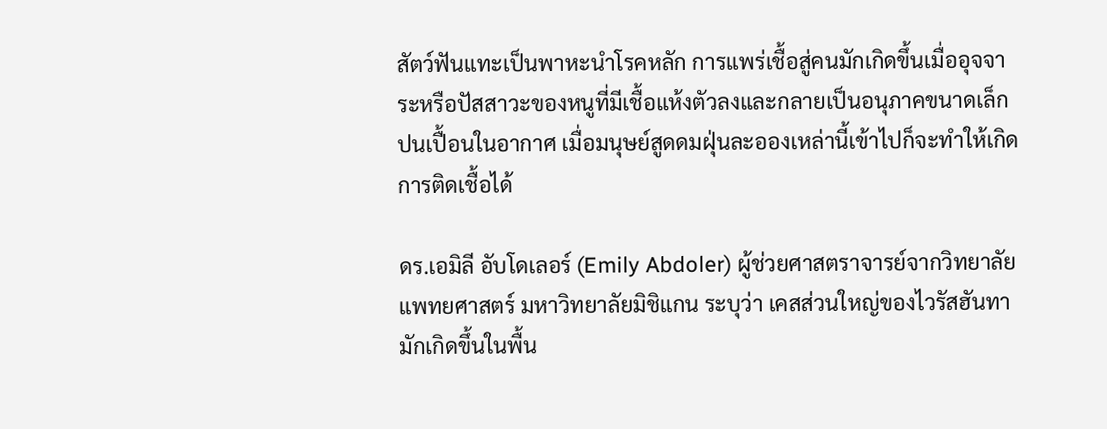สัตว์ฟันแทะเป็นพาหะนำโรคหลัก การแพร่เชื้อสู่คนมักเกิดขึ้นเมื่ออุจจาระหรือปัสสาวะของหนูที่มีเชื้อแห้งตัวลงและกลายเป็นอนุภาคขนาดเล็กปนเปื้อนในอากาศ เมื่อมนุษย์สูดดมฝุ่นละอองเหล่านี้เข้าไปก็จะทำให้เกิดการติดเชื้อได้

ดร.เอมิลี อับโดเลอร์ (Emily Abdoler) ผู้ช่วยศาสตราจารย์จากวิทยาลัยแพทยศาสตร์ มหาวิทยาลัยมิชิแกน ระบุว่า เคสส่วนใหญ่ของไวรัสฮันทามักเกิดขึ้นในพื้น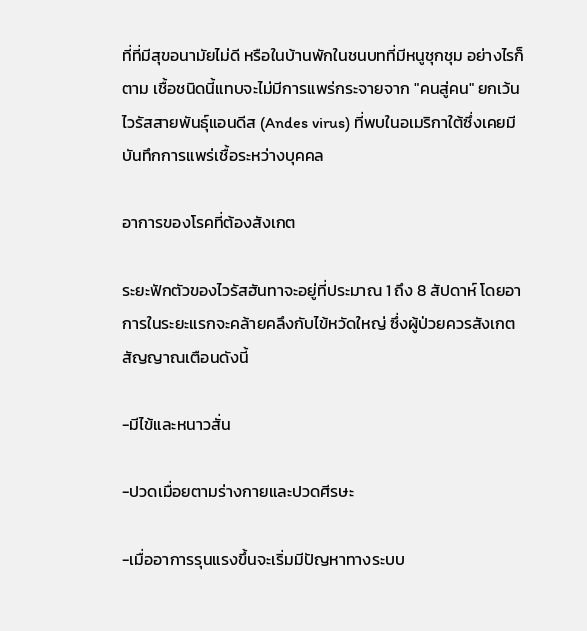ที่ที่มีสุขอนามัยไม่ดี หรือในบ้านพักในชนบทที่มีหนูชุกชุม อย่างไรก็ตาม เชื้อชนิดนี้แทบจะไม่มีการแพร่กระจายจาก "คนสู่คน" ยกเว้นไวรัสสายพันธุ์แอนดีส (Andes virus) ที่พบในอเมริกาใต้ซึ่งเคยมีบันทึกการแพร่เชื้อระหว่างบุคคล

อาการของโรคที่ต้องสังเกต

ระยะฟักตัวของไวรัสฮันทาจะอยู่ที่ประมาณ 1 ถึง 8 สัปดาห์ โดยอาการในระยะแรกจะคล้ายคลึงกับไข้หวัดใหญ่ ซึ่งผู้ป่วยควรสังเกตสัญญาณเตือนดังนี้

-มีไข้และหนาวสั่น

-ปวดเมื่อยตามร่างกายและปวดศีรษะ

-เมื่ออาการรุนแรงขึ้นจะเริ่มมีปัญหาทางระบบ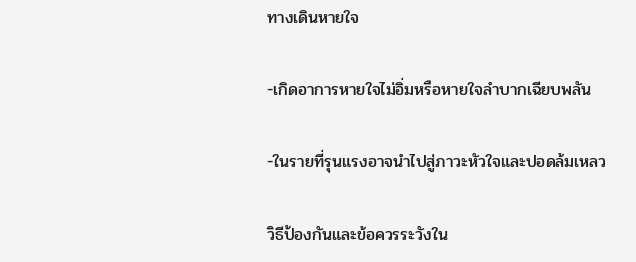ทางเดินหายใจ

-เกิดอาการหายใจไม่อิ่มหรือหายใจลำบากเฉียบพลัน

-ในรายที่รุนแรงอาจนำไปสู่ภาวะหัวใจและปอดล้มเหลว

วิธีป้องกันและข้อควรระวังใน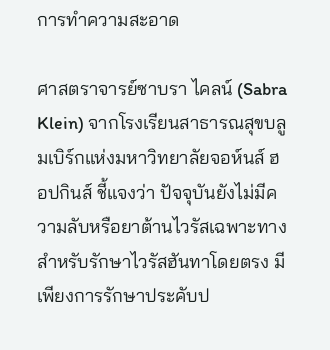การทำความสะอาด

ศาสตราจารย์ซาบรา ไคลน์ (Sabra Klein) จากโรงเรียนสาธารณสุขบลูมเบิร์กแห่งมหาวิทยาลัยจอห์นส์ ฮอปกินส์ ชี้แจงว่า ปัจจุบันยังไม่มีความลับหรือยาต้านไวรัสเฉพาะทางสำหรับรักษาไวรัสฮันทาโดยตรง มีเพียงการรักษาประคับป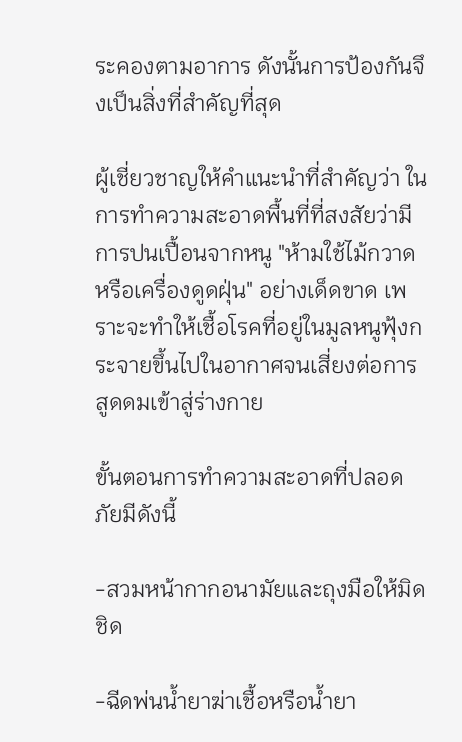ระคองตามอาการ ดังนั้นการป้องกันจึงเป็นสิ่งที่สำคัญที่สุด

ผู้เชี่ยวชาญให้คำแนะนำที่สำคัญว่า ในการทำความสะอาดพื้นที่ที่สงสัยว่ามีการปนเปื้อนจากหนู "ห้ามใช้ไม้กวาดหรือเครื่องดูดฝุ่น" อย่างเด็ดขาด เพราะจะทำให้เชื้อโรคที่อยู่ในมูลหนูฟุ้งกระจายขึ้นไปในอากาศจนเสี่ยงต่อการสูดดมเข้าสู่ร่างกาย

ขั้นตอนการทำความสะอาดที่ปลอดภัยมีดังนี้

-สวมหน้ากากอนามัยและถุงมือให้มิดชิด

-ฉีดพ่นน้ำยาฆ่าเชื้อหรือน้ำยา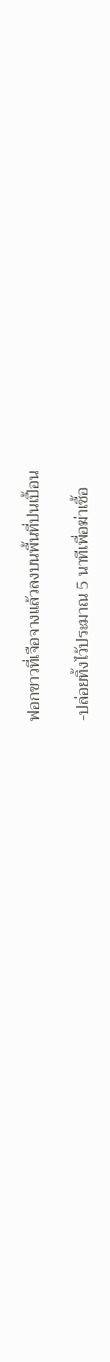ฟอกขาวที่เจือจางแล้วลงบนพื้นที่ปนเปื้อน

-ปล่อยทิ้งไว้ประมาณ 5 นาทีเพื่อฆ่าเชื้อ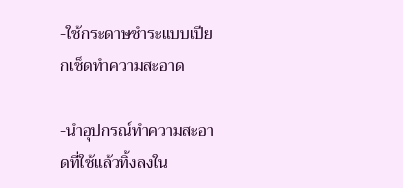-ใช้กระดาษชำระแบบเปียกเช็ดทำความสะอาด

-นำอุปกรณ์ทำความสะอาดที่ใช้แล้วทิ้งลงใน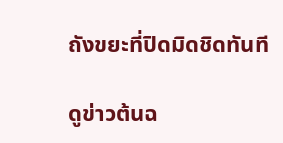ถังขยะที่ปิดมิดชิดทันที

ดูข่าวต้นฉ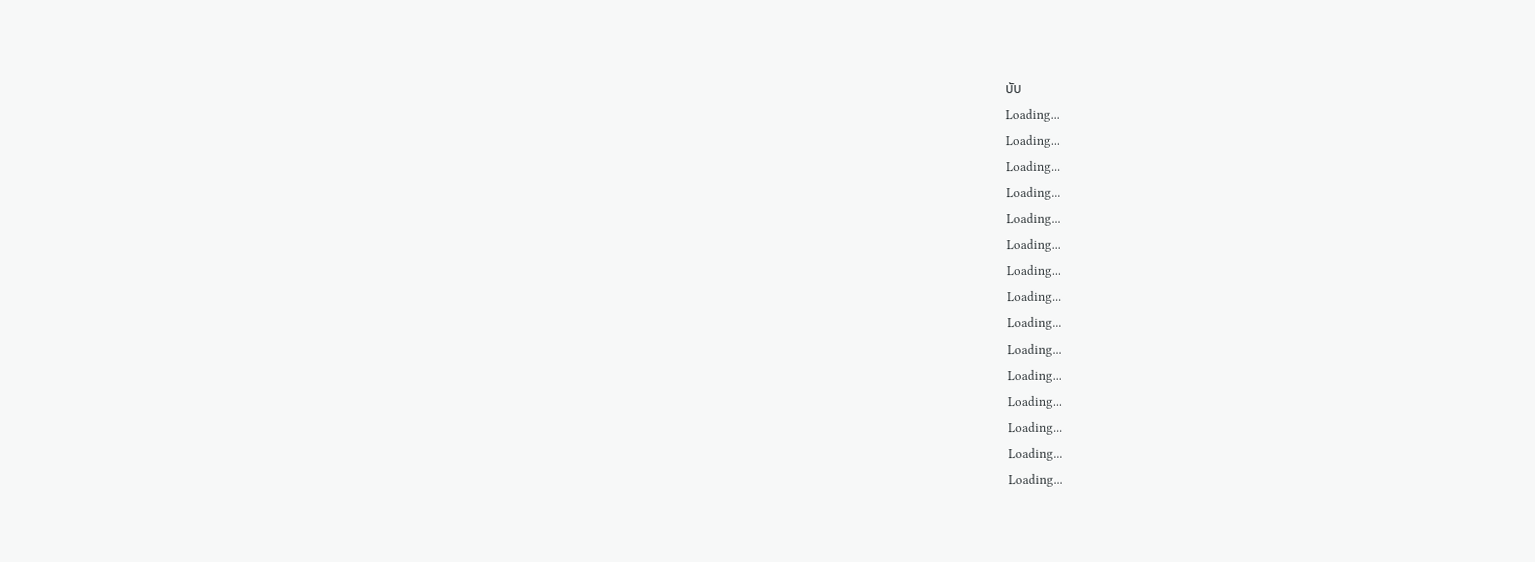บับ
Loading...
Loading...
Loading...
Loading...
Loading...
Loading...
Loading...
Loading...
Loading...
Loading...
Loading...
Loading...
Loading...
Loading...
Loading...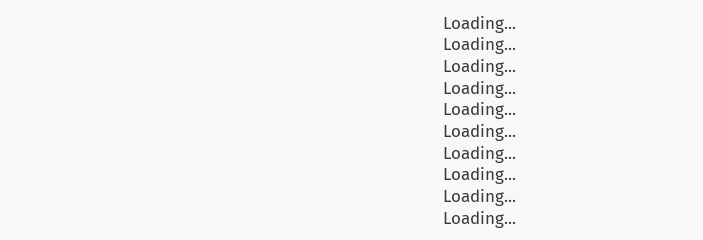Loading...
Loading...
Loading...
Loading...
Loading...
Loading...
Loading...
Loading...
Loading...
Loading...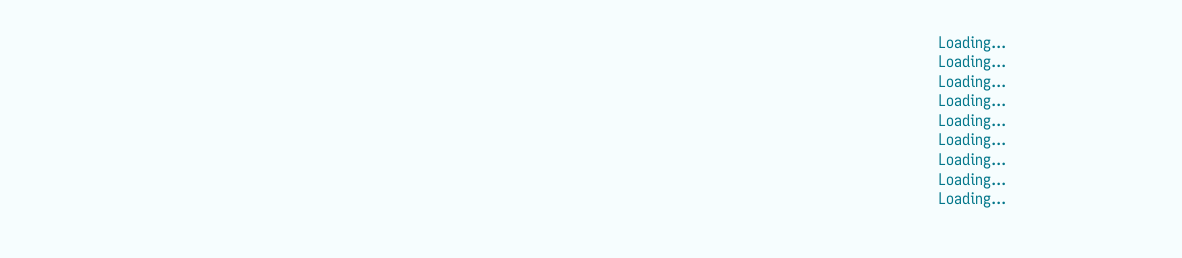Loading...
Loading...
Loading...
Loading...
Loading...
Loading...
Loading...
Loading...
Loading...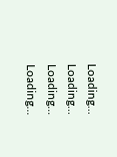Loading...
Loading...
Loading...
Loading...